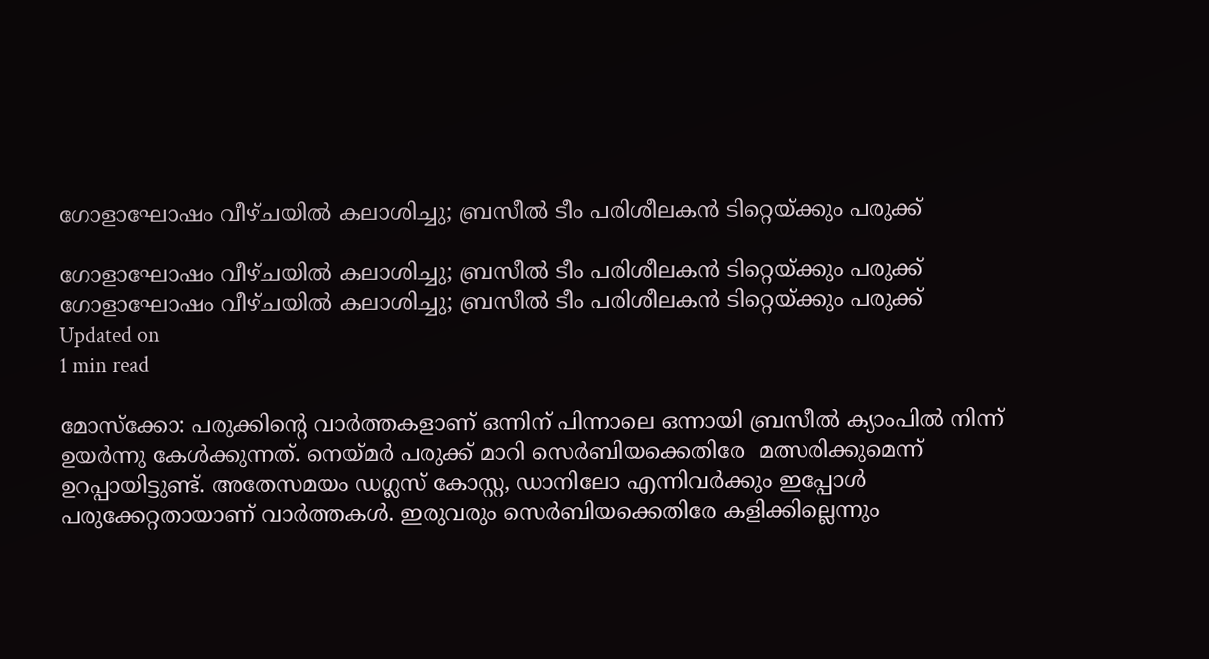ഗോളാഘോഷം വീഴ്ചയില്‍ കലാശിച്ചു; ബ്രസീല്‍ ടീം പരിശീലകന്‍ ടിറ്റെയ്ക്കും പരുക്ക്

ഗോളാഘോഷം വീഴ്ചയില്‍ കലാശിച്ചു; ബ്രസീല്‍ ടീം പരിശീലകന്‍ ടിറ്റെയ്ക്കും പരുക്ക്
ഗോളാഘോഷം വീഴ്ചയില്‍ കലാശിച്ചു; ബ്രസീല്‍ ടീം പരിശീലകന്‍ ടിറ്റെയ്ക്കും പരുക്ക്
Updated on
1 min read

മോസ്‌ക്കോ: പരുക്കിന്റെ വാര്‍ത്തകളാണ് ഒന്നിന് പിന്നാലെ ഒന്നായി ബ്രസീല്‍ ക്യാംപില്‍ നിന്ന് ഉയര്‍ന്നു കേള്‍ക്കുന്നത്. നെയ്മര്‍ പരുക്ക് മാറി സെര്‍ബിയക്കെതിരേ  മത്സരിക്കുമെന്ന് ഉറപ്പായിട്ടുണ്ട്. അതേസമയം ഡഗ്ലസ് കോസ്റ്റ, ഡാനിലോ എന്നിവര്‍ക്കും ഇപ്പോള്‍ പരുക്കേറ്റതായാണ് വാര്‍ത്തകള്‍. ഇരുവരും സെര്‍ബിയക്കെതിരേ കളിക്കില്ലെന്നും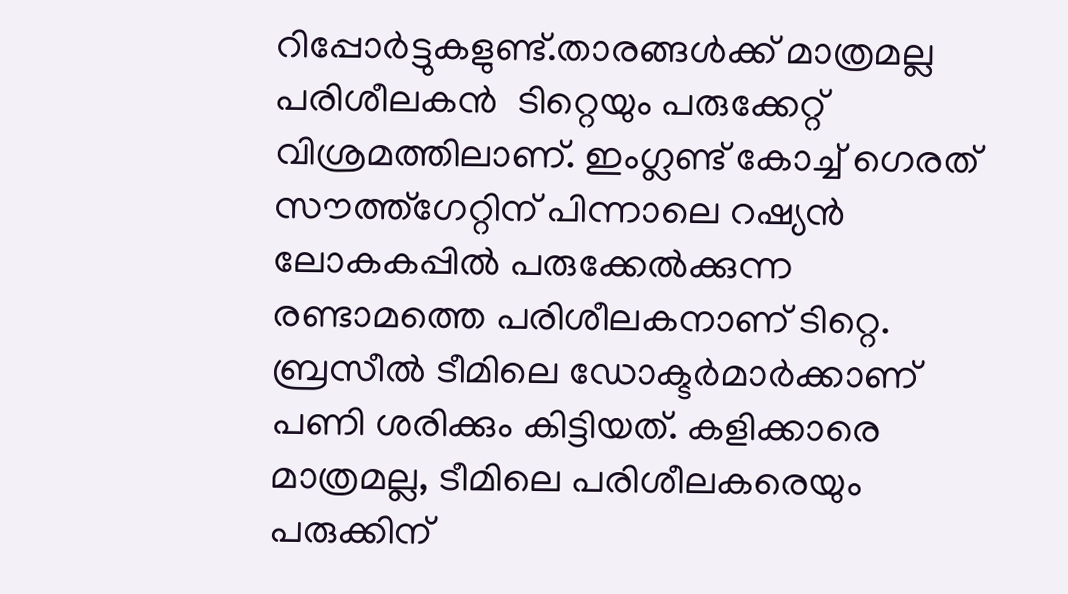റിപ്പോര്‍ട്ടുകളുണ്ട്.താരങ്ങള്‍ക്ക് മാത്രമല്ല പരിശീലകന്‍  ടിറ്റെയും പരുക്കേറ്റ്  വിശ്രമത്തിലാണ്. ഇംഗ്ലണ്ട് കോച്ച് ഗെരത് സൗത്ത്‌ഗേറ്റിന് പിന്നാലെ റഷ്യന്‍ ലോകകപ്പില്‍ പരുക്കേല്‍ക്കുന്ന  രണ്ടാമത്തെ പരിശീലകനാണ് ടിറ്റെ.
ബ്രസീല്‍ ടീമിലെ ഡോക്ടര്‍മാര്‍ക്കാണ് പണി ശരിക്കും കിട്ടിയത്. കളിക്കാരെ മാത്രമല്ല, ടീമിലെ പരിശീലകരെയും പരുക്കിന്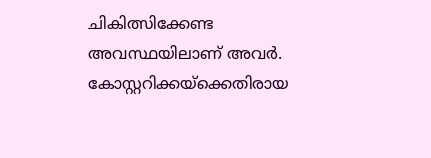ചികിത്സിക്കേണ്ട അവസ്ഥയിലാണ് അവര്‍.
കോസ്റ്ററിക്കയ്‌ക്കെതിരായ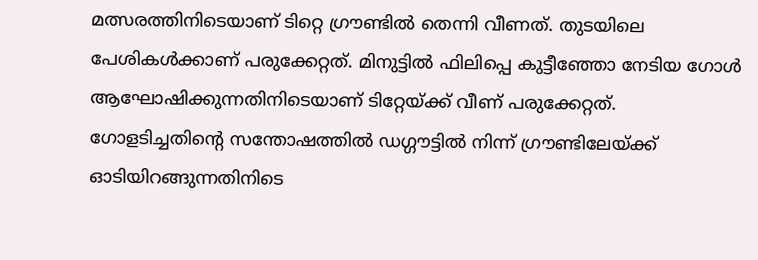മത്സരത്തിനിടെയാണ് ടിറ്റെ ഗ്രൗണ്ടില്‍ തെന്നി വീണത്. തുടയിലെ പേശികള്‍ക്കാണ് പരുക്കേറ്റത്. മിനുട്ടില്‍ ഫിലിപ്പെ കുട്ടീഞ്ഞോ നേടിയ ഗോള്‍ ആഘോഷിക്കുന്നതിനിടെയാണ് ടിറ്റേയ്ക്ക് വീണ് പരുക്കേറ്റത്. ഗോളടിച്ചതിന്റെ സന്തോഷത്തില്‍ ഡഗ്ഗൗട്ടില്‍ നിന്ന് ഗ്രൗണ്ടിലേയ്ക്ക് ഓടിയിറങ്ങുന്നതിനിടെ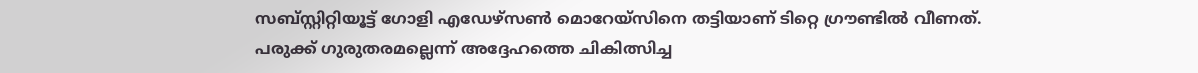സബ്സ്റ്റിറ്റിയൂട്ട് ഗോളി എഡേഴ്‌സണ്‍ മൊറേയ്‌സിനെ തട്ടിയാണ് ടിറ്റെ ഗ്രൗണ്ടില്‍ വീണത്.
പരുക്ക് ഗുരുതരമല്ലെന്ന് അദ്ദേഹത്തെ ചികിത്സിച്ച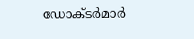ഡോക്ടര്‍മാര്‍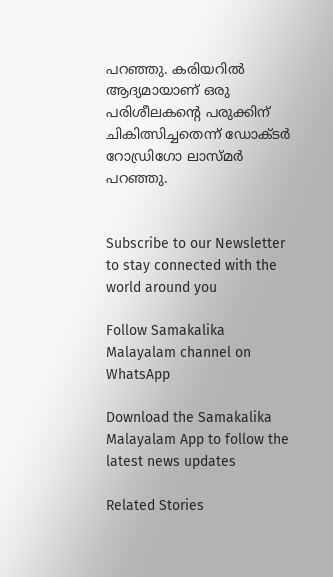പറഞ്ഞു. കരിയറില്‍ ആദ്യമായാണ് ഒരു പരിശീലകന്റെ പരുക്കിന് ചികിത്സിച്ചതെന്ന് ഡോക്ടര്‍ റോഡ്രിഗോ ലാസ്മര്‍ പറഞ്ഞു.


Subscribe to our Newsletter to stay connected with the world around you

Follow Samakalika Malayalam channel on WhatsApp

Download the Samakalika Malayalam App to follow the latest news updates

Related Stories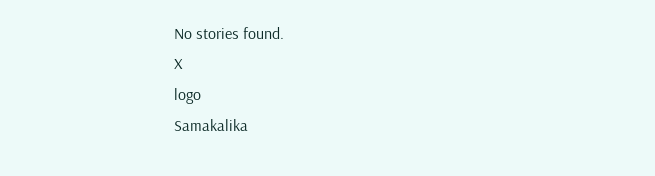No stories found.
X
logo
Samakalika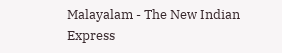Malayalam - The New Indian Express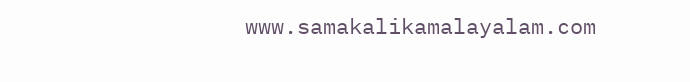www.samakalikamalayalam.com